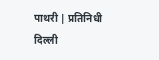पाथरी | प्रतिनिधी
दिल्ली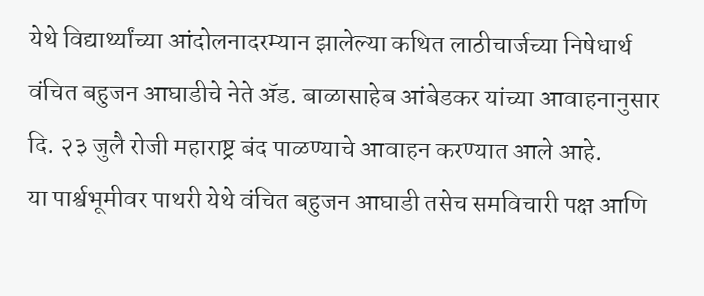येथे विद्यार्थ्यांच्या आंदोलनादरम्यान झालेल्या कथित लाठीचार्जच्या निषेधार्थ वंचित बहुजन आघाडीचे नेते ॲड. बाळासाहेब आंबेडकर यांच्या आवाहनानुसार दि. २३ जुलै रोजी महाराष्ट्र बंद पाळण्याचे आवाहन करण्यात आले आहे.
या पार्श्वभूमीवर पाथरी येथे वंचित बहुजन आघाडी तसेच समविचारी पक्ष आणि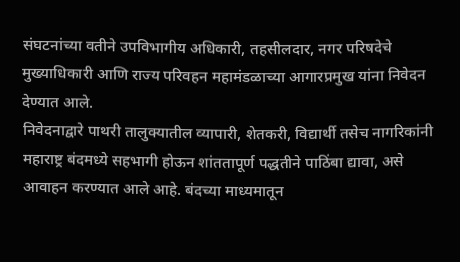संघटनांच्या वतीने उपविभागीय अधिकारी, तहसीलदार, नगर परिषदेचे मुख्याधिकारी आणि राज्य परिवहन महामंडळाच्या आगारप्रमुख यांना निवेदन देण्यात आले.
निवेदनाद्वारे पाथरी तालुक्यातील व्यापारी, शेतकरी, विद्यार्थी तसेच नागरिकांनी महाराष्ट्र बंदमध्ये सहभागी होऊन शांततापूर्ण पद्धतीने पाठिंबा द्यावा, असे आवाहन करण्यात आले आहे. बंदच्या माध्यमातून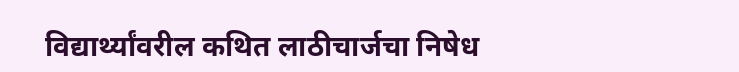विद्यार्थ्यांवरील कथित लाठीचार्जचा निषेध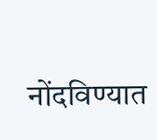नोंदविण्यात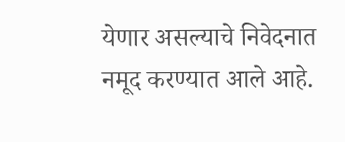येणार असल्याचे निवेदनात नमूद करण्यात आले आहे.